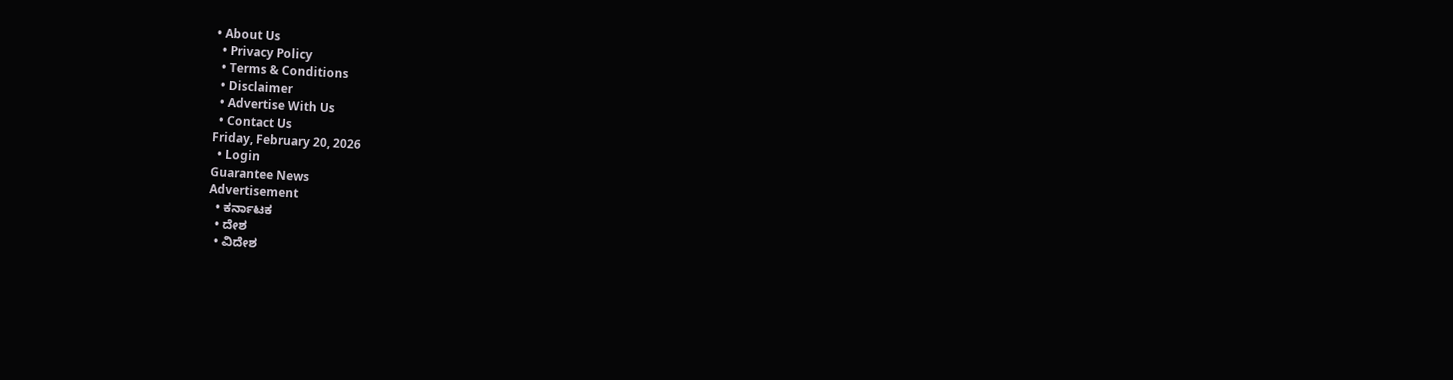• About Us
  • Privacy Policy
  • Terms & Conditions
  • Disclaimer
  • Advertise With Us
  • Contact Us
Friday, February 20, 2026
  • Login
Guarantee News
Advertisement
  • ಕರ್ನಾಟಕ
  • ದೇಶ
  • ವಿದೇಶ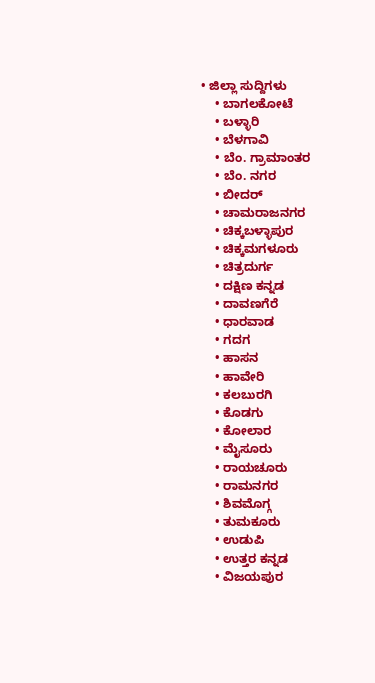• ಜಿಲ್ಲಾ ಸುದ್ದಿಗಳು
    • ಬಾಗಲಕೋಟೆ
    • ಬಳ್ಳಾರಿ
    • ಬೆಳಗಾವಿ
    • ಬೆಂ. ಗ್ರಾಮಾಂತರ
    • ಬೆಂ. ನಗರ
    • ಬೀದರ್
    • ಚಾಮರಾಜನಗರ
    • ಚಿಕ್ಕಬಳ್ಳಾಪುರ
    • ಚಿಕ್ಕಮಗಳೂರು
    • ಚಿತ್ರದುರ್ಗ
    • ದಕ್ಷಿಣ ಕನ್ನಡ
    • ದಾವಣಗೆರೆ
    • ಧಾರವಾಡ
    • ಗದಗ
    • ಹಾಸನ
    • ಹಾವೇರಿ
    • ಕಲಬುರಗಿ
    • ಕೊಡಗು
    • ಕೋಲಾರ
    • ಮೈಸೂರು
    • ರಾಯಚೂರು
    • ರಾಮನಗರ
    • ಶಿವಮೊಗ್ಗ
    • ತುಮಕೂರು
    • ಉಡುಪಿ
    • ಉತ್ತರ ಕನ್ನಡ
    • ವಿಜಯಪುರ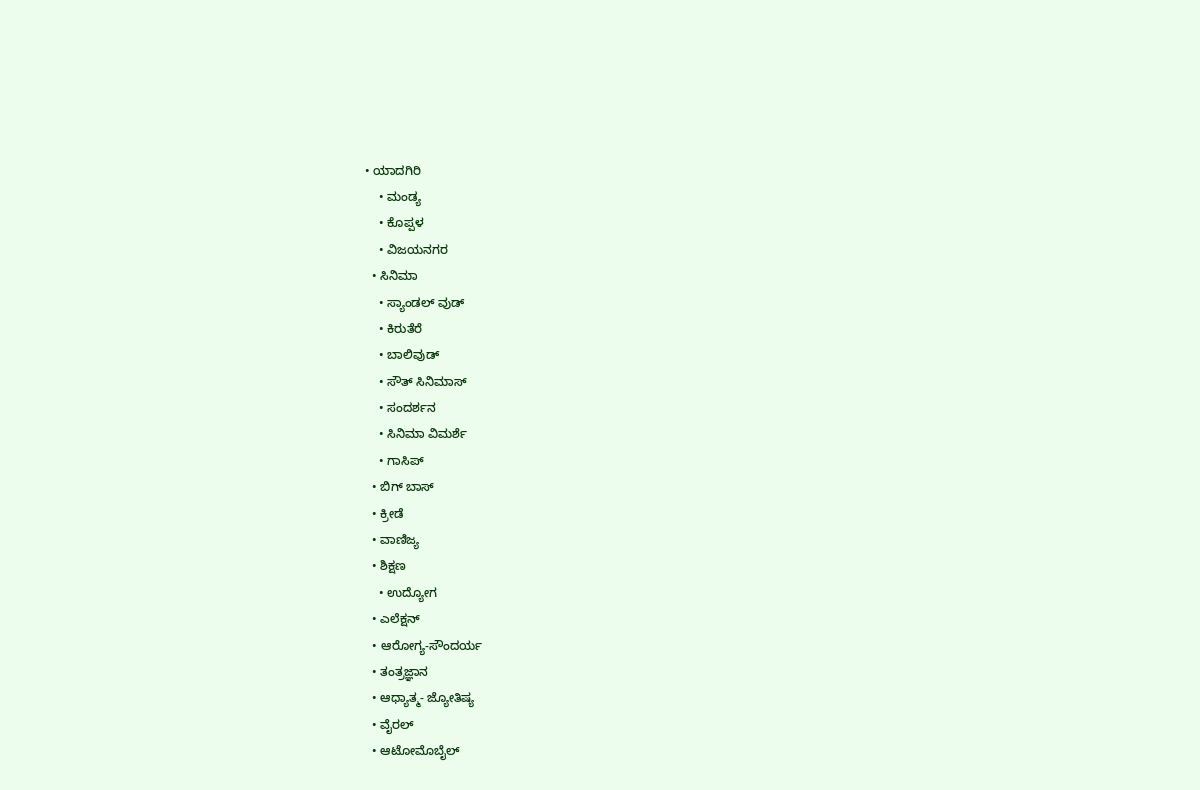• ಯಾದಗಿರಿ
    • ಮಂಡ್ಯ
    • ಕೊಪ್ಪಳ
    • ವಿಜಯನಗರ
  • ಸಿನಿಮಾ
    • ಸ್ಯಾಂಡಲ್ ವುಡ್
    • ಕಿರುತೆರೆ
    • ಬಾಲಿವುಡ್
    • ಸೌತ್ ಸಿನಿಮಾಸ್
    • ಸಂದರ್ಶನ
    • ಸಿನಿಮಾ ವಿಮರ್ಶೆ
    • ಗಾಸಿಪ್
  • ಬಿಗ್ ಬಾಸ್
  • ಕ್ರೀಡೆ
  • ವಾಣಿಜ್ಯ
  • ಶಿಕ್ಷಣ
    • ಉದ್ಯೋಗ
  • ಎಲೆಕ್ಷನ್
  • ಆರೋಗ್ಯ-ಸೌಂದರ್ಯ
  • ತಂತ್ರಜ್ಞಾನ
  • ಆಧ್ಯಾತ್ಮ- ಜ್ಯೋತಿಷ್ಯ
  • ವೈರಲ್
  • ಆಟೋಮೊಬೈಲ್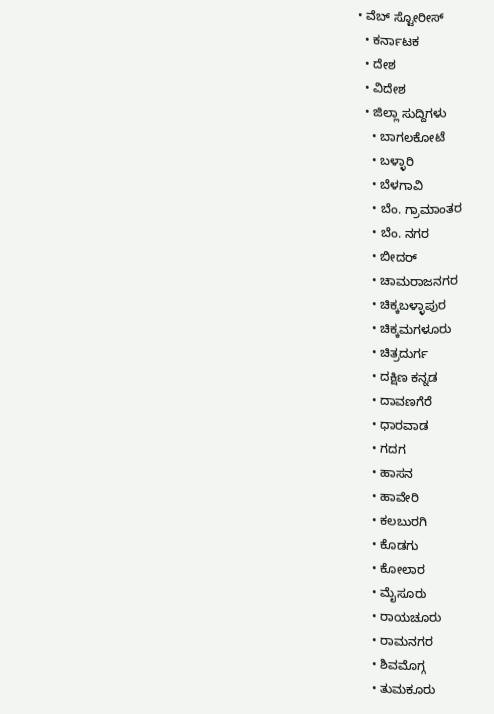• ವೆಬ್ ಸ್ಟೋರೀಸ್
  • ಕರ್ನಾಟಕ
  • ದೇಶ
  • ವಿದೇಶ
  • ಜಿಲ್ಲಾ ಸುದ್ದಿಗಳು
    • ಬಾಗಲಕೋಟೆ
    • ಬಳ್ಳಾರಿ
    • ಬೆಳಗಾವಿ
    • ಬೆಂ. ಗ್ರಾಮಾಂತರ
    • ಬೆಂ. ನಗರ
    • ಬೀದರ್
    • ಚಾಮರಾಜನಗರ
    • ಚಿಕ್ಕಬಳ್ಳಾಪುರ
    • ಚಿಕ್ಕಮಗಳೂರು
    • ಚಿತ್ರದುರ್ಗ
    • ದಕ್ಷಿಣ ಕನ್ನಡ
    • ದಾವಣಗೆರೆ
    • ಧಾರವಾಡ
    • ಗದಗ
    • ಹಾಸನ
    • ಹಾವೇರಿ
    • ಕಲಬುರಗಿ
    • ಕೊಡಗು
    • ಕೋಲಾರ
    • ಮೈಸೂರು
    • ರಾಯಚೂರು
    • ರಾಮನಗರ
    • ಶಿವಮೊಗ್ಗ
    • ತುಮಕೂರು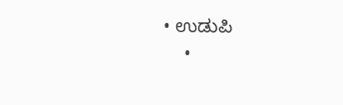• ಉಡುಪಿ
    •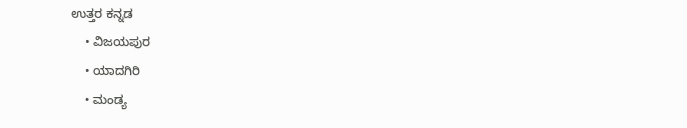ಉತ್ತರ ಕನ್ನಡ
    • ವಿಜಯಪುರ
    • ಯಾದಗಿರಿ
    • ಮಂಡ್ಯ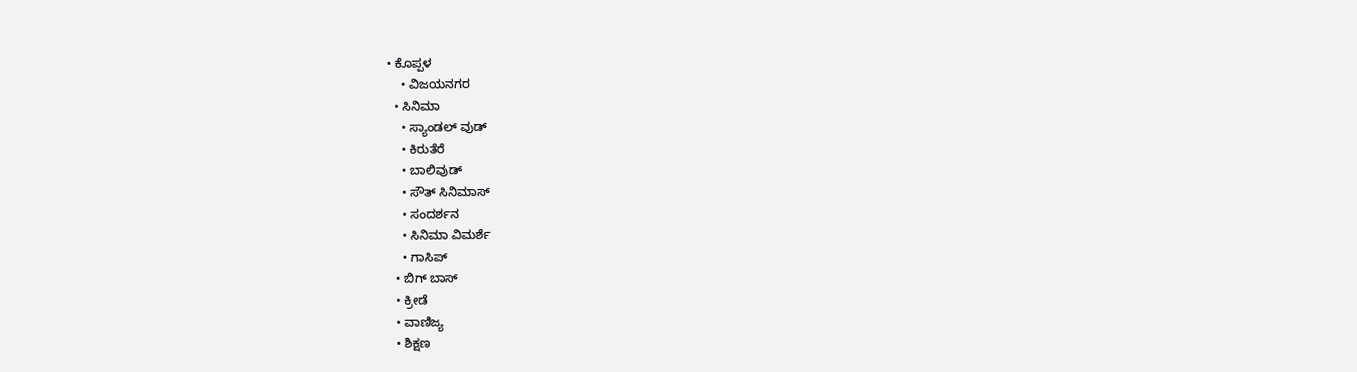• ಕೊಪ್ಪಳ
    • ವಿಜಯನಗರ
  • ಸಿನಿಮಾ
    • ಸ್ಯಾಂಡಲ್ ವುಡ್
    • ಕಿರುತೆರೆ
    • ಬಾಲಿವುಡ್
    • ಸೌತ್ ಸಿನಿಮಾಸ್
    • ಸಂದರ್ಶನ
    • ಸಿನಿಮಾ ವಿಮರ್ಶೆ
    • ಗಾಸಿಪ್
  • ಬಿಗ್ ಬಾಸ್
  • ಕ್ರೀಡೆ
  • ವಾಣಿಜ್ಯ
  • ಶಿಕ್ಷಣ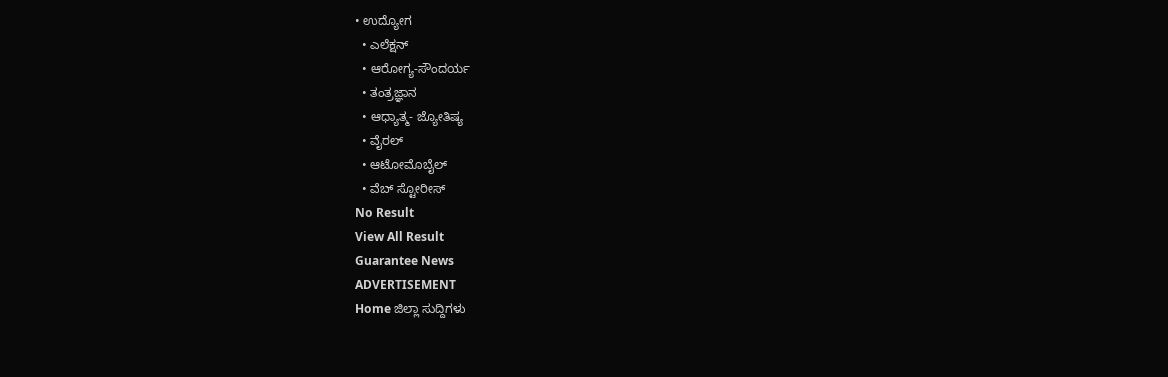• ಉದ್ಯೋಗ
  • ಎಲೆಕ್ಷನ್
  • ಆರೋಗ್ಯ-ಸೌಂದರ್ಯ
  • ತಂತ್ರಜ್ಞಾನ
  • ಆಧ್ಯಾತ್ಮ- ಜ್ಯೋತಿಷ್ಯ
  • ವೈರಲ್
  • ಆಟೋಮೊಬೈಲ್
  • ವೆಬ್ ಸ್ಟೋರೀಸ್
No Result
View All Result
Guarantee News
ADVERTISEMENT
Home ಜಿಲ್ಲಾ ಸುದ್ದಿಗಳು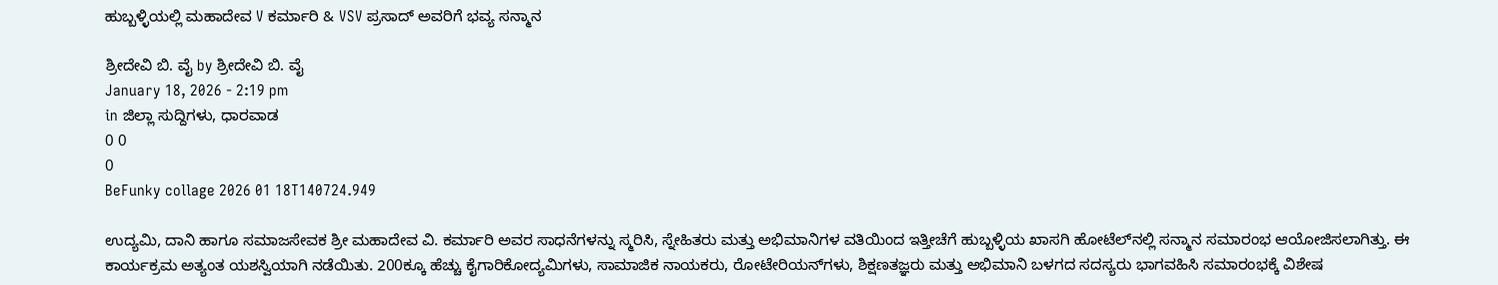ಹುಬ್ಬಳ್ಳಿಯಲ್ಲಿ ಮಹಾದೇವ V ಕರ್ಮಾರಿ & VSV ಪ್ರಸಾದ್‌ ಅವರಿಗೆ ಭವ್ಯ ಸನ್ಮಾನ

ಶ್ರೀದೇವಿ ಬಿ. ವೈ by ಶ್ರೀದೇವಿ ಬಿ. ವೈ
January 18, 2026 - 2:19 pm
in ಜಿಲ್ಲಾ ಸುದ್ದಿಗಳು, ಧಾರವಾಡ
0 0
0
BeFunky collage 2026 01 18T140724.949

ಉದ್ಯಮಿ, ದಾನಿ ಹಾಗೂ ಸಮಾಜಸೇವಕ ಶ್ರೀ ಮಹಾದೇವ ವಿ. ಕರ್ಮಾರಿ ಅವರ ಸಾಧನೆಗಳನ್ನು ಸ್ಮರಿಸಿ, ಸ್ನೇಹಿತರು ಮತ್ತು ಅಭಿಮಾನಿಗಳ ವತಿಯಿಂದ ಇತ್ತೀಚೆಗೆ ಹುಬ್ಬಳ್ಳಿಯ ಖಾಸಗಿ ಹೋಟೆಲ್‌ನಲ್ಲಿ ಸನ್ಮಾನ ಸಮಾರಂಭ ಆಯೋಜಿಸಲಾಗಿತ್ತು. ಈ ಕಾರ್ಯಕ್ರಮ ಅತ್ಯಂತ ಯಶಸ್ವಿಯಾಗಿ ನಡೆಯಿತು. 200ಕ್ಕೂ ಹೆಚ್ಚು ಕೈಗಾರಿಕೋದ್ಯಮಿಗಳು, ಸಾಮಾಜಿಕ ನಾಯಕರು, ರೋಟೇರಿಯನ್‌ಗಳು, ಶಿಕ್ಷಣತಜ್ಞರು ಮತ್ತು ಅಭಿಮಾನಿ ಬಳಗದ ಸದಸ್ಯರು ಭಾಗವಹಿಸಿ ಸಮಾರಂಭಕ್ಕೆ ವಿಶೇಷ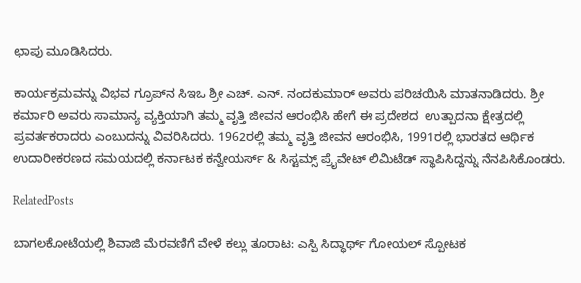ಛಾಪು ಮೂಡಿಸಿದರು.

ಕಾರ್ಯಕ್ರಮವನ್ನು ವಿಭವ ಗ್ರೂಪ್‌ನ ಸಿಇಒ ಶ್ರೀ ಎಚ್. ಎನ್. ನಂದಕುಮಾರ್ ಅವರು ಪರಿಚಯಿಸಿ ಮಾತನಾಡಿದರು. ಶ್ರೀ ಕರ್ಮಾರಿ ಅವರು ಸಾಮಾನ್ಯ ವ್ಯಕ್ತಿಯಾಗಿ ತಮ್ಮ ವೃತ್ತಿ ಜೀವನ ಆರಂಭಿಸಿ ಹೇಗೆ ಈ ಪ್ರದೇಶದ  ಉತ್ಪಾದನಾ ಕ್ಷೇತ್ರದಲ್ಲಿ ಪ್ರವರ್ತಕರಾದರು ಎಂಬುದನ್ನು ವಿವರಿಸಿದರು. 1962ರಲ್ಲಿ ತಮ್ಮ ವೃತ್ತಿ ಜೀವನ ಆರಂಭಿಸಿ, 1991ರಲ್ಲಿ ಭಾರತದ ಆರ್ಥಿಕ ಉದಾರೀಕರಣದ ಸಮಯದಲ್ಲಿ ಕರ್ನಾಟಕ ಕನ್ವೇಯರ್ಸ್ & ಸಿಸ್ಟಮ್ಸ್ ಪ್ರೈವೇಟ್ ಲಿಮಿಟೆಡ್ ಸ್ಥಾಪಿಸಿದ್ದನ್ನು ನೆನಪಿಸಿಕೊಂಡರು.

RelatedPosts

ಬಾಗಲಕೋಟೆಯಲ್ಲಿ ಶಿವಾಜಿ ಮೆರವಣಿಗೆ ವೇಳೆ ಕಲ್ಲು ತೂರಾಟ: ಎಸ್ಪಿ ಸಿದ್ಧಾರ್ಥ್ ಗೋಯಲ್ ಸ್ಪೋಟಕ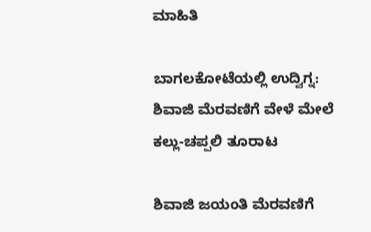ಮಾಹಿತಿ

ಬಾಗಲಕೋಟೆಯಲ್ಲಿ ಉದ್ವಿಗ್ನ: ಶಿವಾಜಿ ಮೆರವಣಿಗೆ ವೇಳೆ ಮೇಲೆ ಕಲ್ಲು-ಚಪ್ಪಲಿ ತೂರಾಟ

ಶಿವಾಜಿ ಜಯಂತಿ ಮೆರವಣಿಗೆ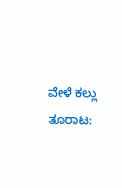ವೇಳೆ ಕಲ್ಲು ತೂರಾಟ: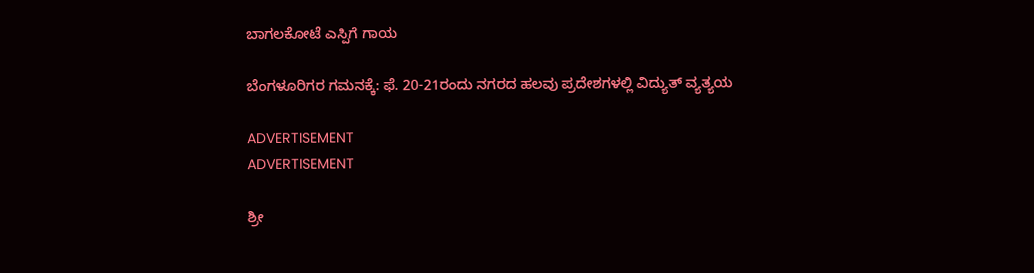ಬಾಗಲಕೋಟೆ ಎಸ್ಪಿಗೆ ಗಾಯ

ಬೆಂಗಳೂರಿಗರ ಗಮನಕ್ಕೆ: ಫೆ. 20-21ರಂದು ನಗರದ ಹಲವು ಪ್ರದೇಶಗಳಲ್ಲಿ ವಿದ್ಯುತ್ ವ್ಯತ್ಯಯ

ADVERTISEMENT
ADVERTISEMENT

ಶ್ರೀ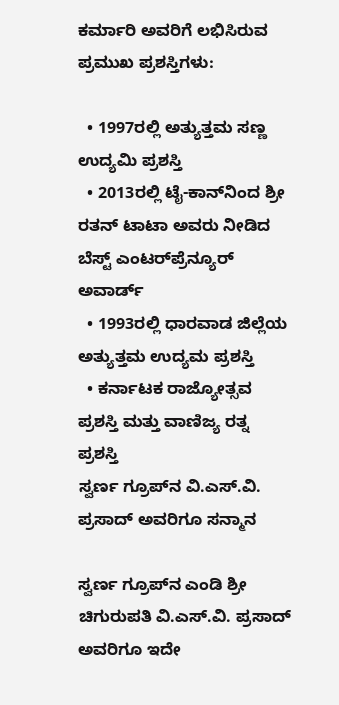ಕರ್ಮಾರಿ ಅವರಿಗೆ ಲಭಿಸಿರುವ ಪ್ರಮುಖ ಪ್ರಶಸ್ತಿಗಳು:

  • 1997ರಲ್ಲಿ ಅತ್ಯುತ್ತಮ ಸಣ್ಣ ಉದ್ಯಮಿ ಪ್ರಶಸ್ತಿ
  • 2013ರಲ್ಲಿ ಟೈ-ಕಾನ್‌ನಿಂದ ಶ್ರೀ ರತನ್ ಟಾಟಾ ಅವರು ನೀಡಿದ ಬೆಸ್ಟ್ ಎಂಟರ್‌ಪ್ರೆನ್ಯೂರ್ ಅವಾರ್ಡ್
  • 1993ರಲ್ಲಿ ಧಾರವಾಡ ಜಿಲ್ಲೆಯ ಅತ್ಯುತ್ತಮ ಉದ್ಯಮ ಪ್ರಶಸ್ತಿ
  • ಕರ್ನಾಟಕ ರಾಜ್ಯೋತ್ಸವ ಪ್ರಶಸ್ತಿ ಮತ್ತು ವಾಣಿಜ್ಯ ರತ್ನ ಪ್ರಶಸ್ತಿ
ಸ್ವರ್ಣ ಗ್ರೂಪ್‌ನ ವಿ.ಎಸ್.ವಿ. ಪ್ರಸಾದ್‌ ಅವರಿಗೂ ಸನ್ಮಾನ

ಸ್ವರ್ಣ ಗ್ರೂಪ್‌ನ ಎಂಡಿ ಶ್ರೀ ಚಿಗುರುಪತಿ ವಿ.ಎಸ್.ವಿ. ಪ್ರಸಾದ್ ಅವರಿಗೂ ಇದೇ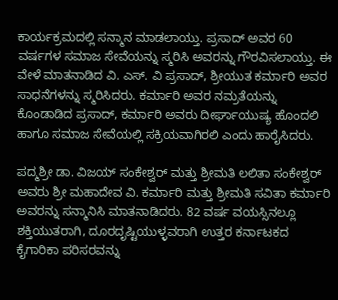ಕಾರ್ಯಕ್ರಮದಲ್ಲಿ ಸನ್ಮಾನ ಮಾಡಲಾಯ್ತು. ಪ್ರಸಾದ್ ಅವರ 60 ವರ್ಷಗಳ ಸಮಾಜ ಸೇವೆಯನ್ನು ಸ್ಮರಿಸಿ ಅವರನ್ನು ಗೌರವಿಸಲಾಯ್ತು. ಈ ವೇಳೆ ಮಾತನಾಡಿದ ವಿ. ಎಸ್. ವಿ ಪ್ರಸಾದ್, ಶ್ರೀಯುತ ಕರ್ಮಾರಿ ಅವರ ಸಾಧನೆಗಳನ್ನು ಸ್ಮರಿಸಿದರು. ಕರ್ಮಾರಿ ಅವರ ನಮ್ರತೆಯನ್ನು ಕೊಂಡಾಡಿದ ಪ್ರಸಾದ್, ಕರ್ಮಾರಿ ಅವರು ದೀರ್ಘಾಯುಷ್ಯ ಹೊಂದಲಿ ಹಾಗೂ ಸಮಾಜ ಸೇವೆಯಲ್ಲಿ ಸಕ್ರಿಯವಾಗಿರಲಿ ಎಂದು ಹಾರೈಸಿದರು.

ಪದ್ಮಶ್ರೀ ಡಾ. ವಿಜಯ್ ಸಂಕೇಶ್ವರ್ ಮತ್ತು ಶ್ರೀಮತಿ ಲಲಿತಾ ಸಂಕೇಶ್ವರ್ ಅವರು ಶ್ರೀ ಮಹಾದೇವ ವಿ. ಕರ್ಮಾರಿ ಮತ್ತು ಶ್ರೀಮತಿ ಸವಿತಾ ಕರ್ಮಾರಿ ಅವರನ್ನು ಸನ್ಮಾನಿಸಿ ಮಾತನಾಡಿದರು. 82 ವರ್ಷ ವಯಸ್ಸಿನಲ್ಲೂ ಶಕ್ತಿಯುತರಾಗಿ, ದೂರದೃಷ್ಟಿಯುಳ್ಳವರಾಗಿ ಉತ್ತರ ಕರ್ನಾಟಕದ ಕೈಗಾರಿಕಾ ಪರಿಸರವನ್ನು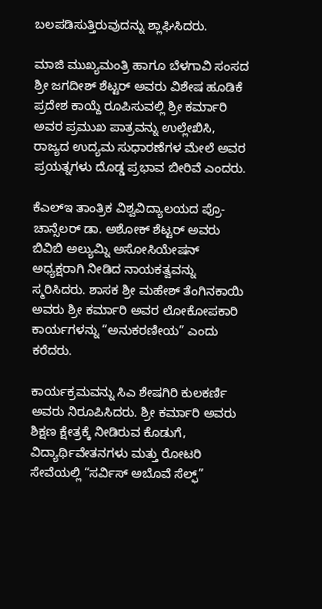ಬಲಪಡಿಸುತ್ತಿರುವುದನ್ನು ಶ್ಲಾಘಿಸಿದರು.

ಮಾಜಿ ಮುಖ್ಯಮಂತ್ರಿ ಹಾಗೂ ಬೆಳಗಾವಿ ಸಂಸದ ಶ್ರೀ ಜಗದೀಶ್ ಶೆಟ್ಟರ್ ಅವರು ವಿಶೇಷ ಹೂಡಿಕೆ ಪ್ರದೇಶ ಕಾಯ್ದೆ ರೂಪಿಸುವಲ್ಲಿ ಶ್ರೀ ಕರ್ಮಾರಿ ಅವರ ಪ್ರಮುಖ ಪಾತ್ರವನ್ನು ಉಲ್ಲೇಖಿಸಿ, ರಾಜ್ಯದ ಉದ್ಯಮ ಸುಧಾರಣೆಗಳ ಮೇಲೆ ಅವರ ಪ್ರಯತ್ನಗಳು ದೊಡ್ಡ ಪ್ರಭಾವ ಬೀರಿವೆ ಎಂದರು.

ಕೆಎಲ್‌ಇ ತಾಂತ್ರಿಕ ವಿಶ್ವವಿದ್ಯಾಲಯದ ಪ್ರೊ-ಚಾನ್ಸೆಲರ್ ಡಾ. ಅಶೋಕ್ ಶೆಟ್ಟರ್ ಅವರು ಬಿವಿಬಿ ಅಲ್ಯುಮ್ನಿ ಅಸೋಸಿಯೇಷನ್‌ ಅಧ್ಯಕ್ಷರಾಗಿ ನೀಡಿದ ನಾಯಕತ್ವವನ್ನು ಸ್ಮರಿಸಿದರು. ಶಾಸಕ ಶ್ರೀ ಮಹೇಶ್ ತೆಂಗಿನಕಾಯಿ ಅವರು ಶ್ರೀ ಕರ್ಮಾರಿ ಅವರ ಲೋಕೋಪಕಾರಿ ಕಾರ್ಯಗಳನ್ನು “ಅನುಕರಣೀಯ” ಎಂದು ಕರೆದರು.

ಕಾರ್ಯಕ್ರಮವನ್ನು ಸಿಎ ಶೇಷಗಿರಿ ಕುಲಕರ್ಣಿ ಅವರು ನಿರೂಪಿಸಿದರು. ಶ್ರೀ ಕರ್ಮಾರಿ ಅವರು ಶಿಕ್ಷಣ ಕ್ಷೇತ್ರಕ್ಕೆ ನೀಡಿರುವ ಕೊಡುಗೆ, ವಿದ್ಯಾರ್ಥಿವೇತನಗಳು ಮತ್ತು ರೋಟರಿ ಸೇವೆಯಲ್ಲಿ “ಸರ್ವಿಸ್ ಅಬೊವೆ ಸೆಲ್ಫ್”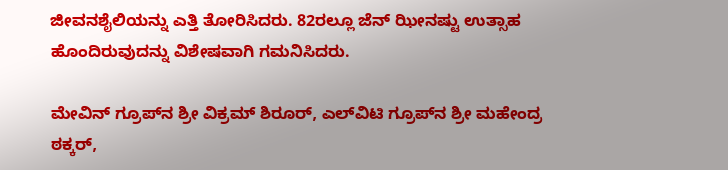ಜೀವನಶೈಲಿಯನ್ನು ಎತ್ತಿ ತೋರಿಸಿದರು. 82ರಲ್ಲೂ ಜೆನ್ ಝೀನಷ್ಟು ಉತ್ಸಾಹ ಹೊಂದಿರುವುದನ್ನು ವಿಶೇಷವಾಗಿ ಗಮನಿಸಿದರು.

ಮೇವಿನ್ ಗ್ರೂಪ್‌ನ ಶ್ರೀ ವಿಕ್ರಮ್ ಶಿರೂರ್, ಎಲ್‌ವಿಟಿ ಗ್ರೂಪ್‌ನ ಶ್ರೀ ಮಹೇಂದ್ರ ಠಕ್ಕರ್,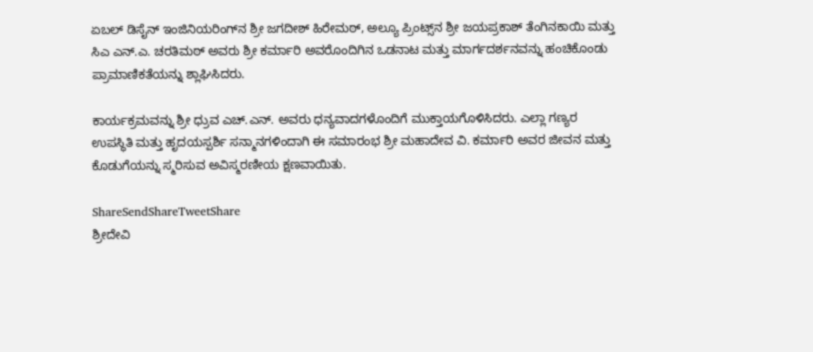ಏಬಲ್ ಡಿಸೈನ್ ಇಂಜಿನಿಯರಿಂಗ್‌ನ ಶ್ರೀ ಜಗದೀಶ್ ಹಿರೇಮಠ್, ಅಲ್ಯೂ ಪ್ರಿಂಟ್ಸ್‌ನ ಶ್ರೀ ಜಯಪ್ರಕಾಶ್ ತೆಂಗಿನಕಾಯಿ ಮತ್ತು ಸಿಎ ಎನ್.ಎ. ಚರತಿಮಠ್ ಅವರು ಶ್ರೀ ಕರ್ಮಾರಿ ಅವರೊಂದಿಗಿನ ಒಡನಾಟ ಮತ್ತು ಮಾರ್ಗದರ್ಶನವನ್ನು ಹಂಚಿಕೊಂಡು ಪ್ರಾಮಾಣಿಕತೆಯನ್ನು ಶ್ಲಾಘಿಸಿದರು.

ಕಾರ್ಯಕ್ರಮವನ್ನು ಶ್ರೀ ಧ್ರುವ ಎಚ್.ಎನ್. ಅವರು ಧನ್ಯವಾದಗಳೊಂದಿಗೆ ಮುಕ್ತಾಯಗೊಳಿಸಿದರು. ಎಲ್ಲಾ ಗಣ್ಯರ ಉಪಸ್ಥಿತಿ ಮತ್ತು ಹೃದಯಸ್ಪರ್ಶಿ ಸನ್ಮಾನಗಳಿಂದಾಗಿ ಈ ಸಮಾರಂಭ ಶ್ರೀ ಮಹಾದೇವ ವಿ. ಕರ್ಮಾರಿ ಅವರ ಜೀವನ ಮತ್ತು ಕೊಡುಗೆಯನ್ನು ಸ್ಮರಿಸುವ ಅವಿಸ್ಮರಣೀಯ ಕ್ಷಣವಾಯಿತು.

ShareSendShareTweetShare
ಶ್ರೀದೇವಿ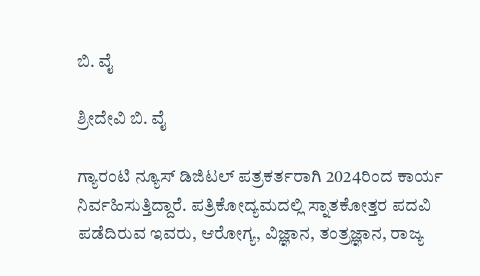ಬಿ. ವೈ

ಶ್ರೀದೇವಿ ಬಿ. ವೈ

ಗ್ಯಾರಂಟಿ ನ್ಯೂಸ್ ಡಿಜಿಟಲ್ ಪತ್ರಕರ್ತರಾಗಿ 2024ರಿಂದ ಕಾರ್ಯ ನಿರ್ವಹಿಸುತ್ತಿದ್ದಾರೆ. ಪತ್ರಿಕೋದ್ಯಮದಲ್ಲಿ ಸ್ನಾತಕೋತ್ತರ ಪದವಿ ಪಡೆದಿರುವ ಇವರು, ಆರೋಗ್ಯ, ವಿಜ್ಞಾನ, ತಂತ್ರಜ್ಞಾನ, ರಾಜ್ಯ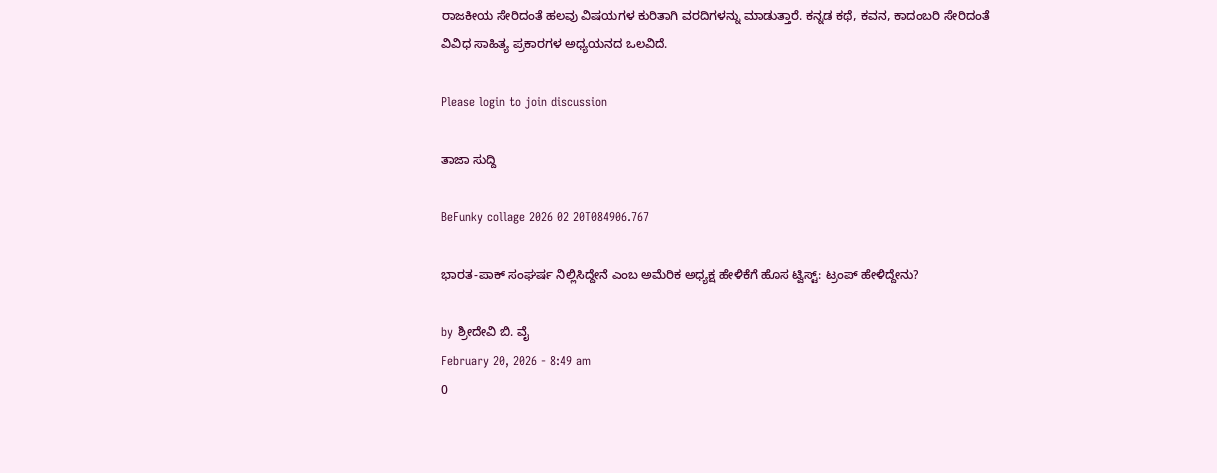ರಾಜಕೀಯ ಸೇರಿದಂತೆ ಹಲವು ವಿಷಯಗಳ ಕುರಿತಾಗಿ ವರದಿಗಳನ್ನು ಮಾಡುತ್ತಾರೆ. ಕನ್ನಡ ಕಥೆ, ಕವನ, ಕಾದಂಬರಿ ಸೇರಿದಂತೆ ವಿವಿಧ ಸಾಹಿತ್ಯ ಪ್ರಕಾರಗಳ ಅಧ್ಯಯನದ ಒಲವಿದೆ.

Please login to join discussion

ತಾಜಾ ಸುದ್ದಿ

BeFunky collage 2026 02 20T084906.767

ಭಾರತ-ಪಾಕ್ ಸಂಘರ್ಷ ನಿಲ್ಲಿಸಿದ್ದೇನೆ ಎಂಬ ಅಮೆರಿಕ ಅಧ್ಯಕ್ಷ ಹೇಳಿಕೆಗೆ ಹೊಸ ಟ್ವಿಸ್ಟ್: ಟ್ರಂಪ್ ಹೇಳಿದ್ದೇನು?

by ಶ್ರೀದೇವಿ ಬಿ. ವೈ
February 20, 2026 - 8:49 am
0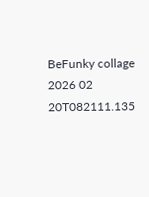BeFunky collage 2026 02 20T082111.135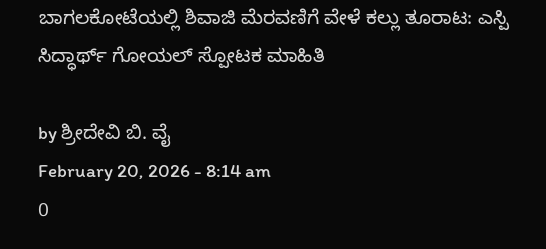ಬಾಗಲಕೋಟೆಯಲ್ಲಿ ಶಿವಾಜಿ ಮೆರವಣಿಗೆ ವೇಳೆ ಕಲ್ಲು ತೂರಾಟ: ಎಸ್ಪಿ ಸಿದ್ಧಾರ್ಥ್ ಗೋಯಲ್ ಸ್ಪೋಟಕ ಮಾಹಿತಿ

by ಶ್ರೀದೇವಿ ಬಿ. ವೈ
February 20, 2026 - 8:14 am
0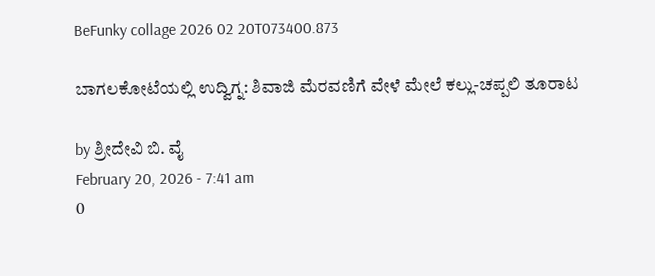BeFunky collage 2026 02 20T073400.873

ಬಾಗಲಕೋಟೆಯಲ್ಲಿ ಉದ್ವಿಗ್ನ: ಶಿವಾಜಿ ಮೆರವಣಿಗೆ ವೇಳೆ ಮೇಲೆ ಕಲ್ಲು-ಚಪ್ಪಲಿ ತೂರಾಟ

by ಶ್ರೀದೇವಿ ಬಿ. ವೈ
February 20, 2026 - 7:41 am
0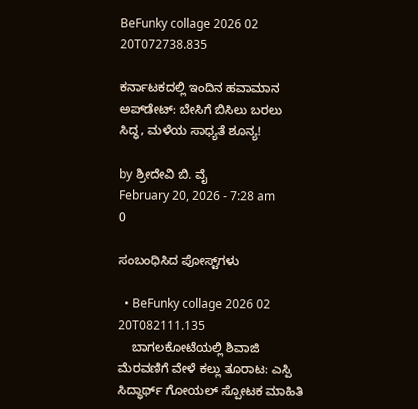BeFunky collage 2026 02 20T072738.835

ಕರ್ನಾಟಕದಲ್ಲಿ ಇಂದಿನ ಹವಾಮಾನ ಅಪ್‌ಡೇಟ್: ಬೇಸಿಗೆ ಬಿಸಿಲು ಬರಲು ಸಿದ್ಧ, ಮಳೆಯ ಸಾಧ್ಯತೆ ಶೂನ್ಯ!

by ಶ್ರೀದೇವಿ ಬಿ. ವೈ
February 20, 2026 - 7:28 am
0

ಸಂಬಂಧಿಸಿದ ಪೋಸ್ಟ್‌ಗಳು

  • BeFunky collage 2026 02 20T082111.135
    ಬಾಗಲಕೋಟೆಯಲ್ಲಿ ಶಿವಾಜಿ ಮೆರವಣಿಗೆ ವೇಳೆ ಕಲ್ಲು ತೂರಾಟ: ಎಸ್ಪಿ ಸಿದ್ಧಾರ್ಥ್ ಗೋಯಲ್ ಸ್ಪೋಟಕ ಮಾಹಿತಿ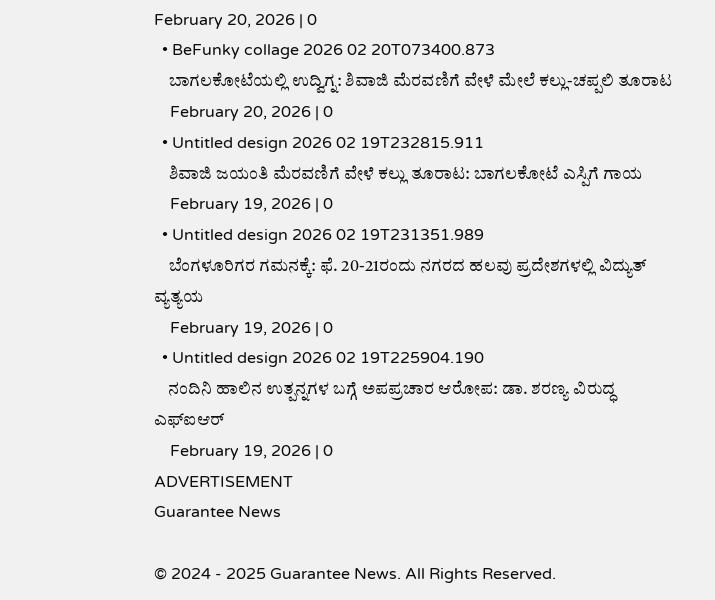February 20, 2026 | 0
  • BeFunky collage 2026 02 20T073400.873
    ಬಾಗಲಕೋಟೆಯಲ್ಲಿ ಉದ್ವಿಗ್ನ: ಶಿವಾಜಿ ಮೆರವಣಿಗೆ ವೇಳೆ ಮೇಲೆ ಕಲ್ಲು-ಚಪ್ಪಲಿ ತೂರಾಟ
    February 20, 2026 | 0
  • Untitled design 2026 02 19T232815.911
    ಶಿವಾಜಿ ಜಯಂತಿ ಮೆರವಣಿಗೆ ವೇಳೆ ಕಲ್ಲು ತೂರಾಟ: ಬಾಗಲಕೋಟೆ ಎಸ್ಪಿಗೆ ಗಾಯ
    February 19, 2026 | 0
  • Untitled design 2026 02 19T231351.989
    ಬೆಂಗಳೂರಿಗರ ಗಮನಕ್ಕೆ: ಫೆ. 20-21ರಂದು ನಗರದ ಹಲವು ಪ್ರದೇಶಗಳಲ್ಲಿ ವಿದ್ಯುತ್ ವ್ಯತ್ಯಯ
    February 19, 2026 | 0
  • Untitled design 2026 02 19T225904.190
    ನಂದಿನಿ ಹಾಲಿನ ಉತ್ಪನ್ನಗಳ ಬಗ್ಗೆ ಅಪಪ್ರಚಾರ ಆರೋಪ: ಡಾ. ಶರಣ್ಯ ವಿರುದ್ಧ ಎಫ್‌ಐಆರ್
    February 19, 2026 | 0
ADVERTISEMENT
Guarantee News

© 2024 - 2025 Guarantee News. All Rights Reserved.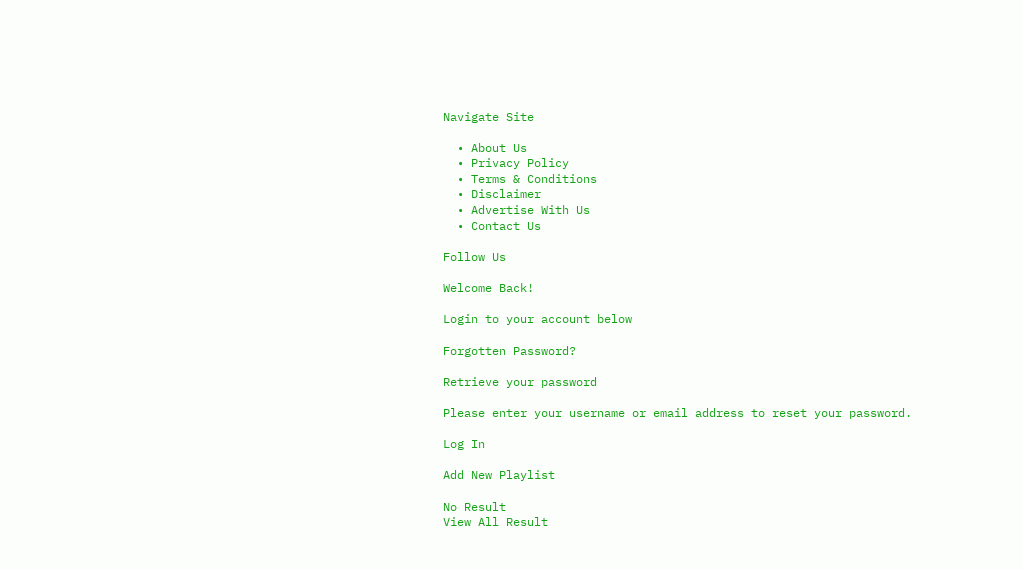Navigate Site

  • About Us
  • Privacy Policy
  • Terms & Conditions
  • Disclaimer
  • Advertise With Us
  • Contact Us

Follow Us

Welcome Back!

Login to your account below

Forgotten Password?

Retrieve your password

Please enter your username or email address to reset your password.

Log In

Add New Playlist

No Result
View All Result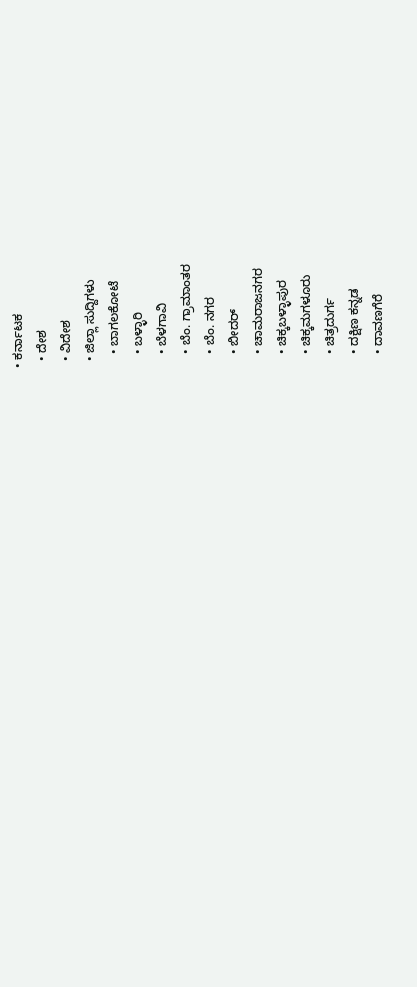• ಕರ್ನಾಟಕ
  • ದೇಶ
  • ವಿದೇಶ
  • ಜಿಲ್ಲಾ ಸುದ್ದಿಗಳು
    • ಬಾಗಲಕೋಟೆ
    • ಬಳ್ಳಾರಿ
    • ಬೆಳಗಾವಿ
    • ಬೆಂ. ಗ್ರಾಮಾಂತರ
    • ಬೆಂ. ನಗರ
    • ಬೀದರ್
    • ಚಾಮರಾಜನಗರ
    • ಚಿಕ್ಕಬಳ್ಳಾಪುರ
    • ಚಿಕ್ಕಮಗಳೂರು
    • ಚಿತ್ರದುರ್ಗ
    • ದಕ್ಷಿಣ ಕನ್ನಡ
    • ದಾವಣಗೆರೆ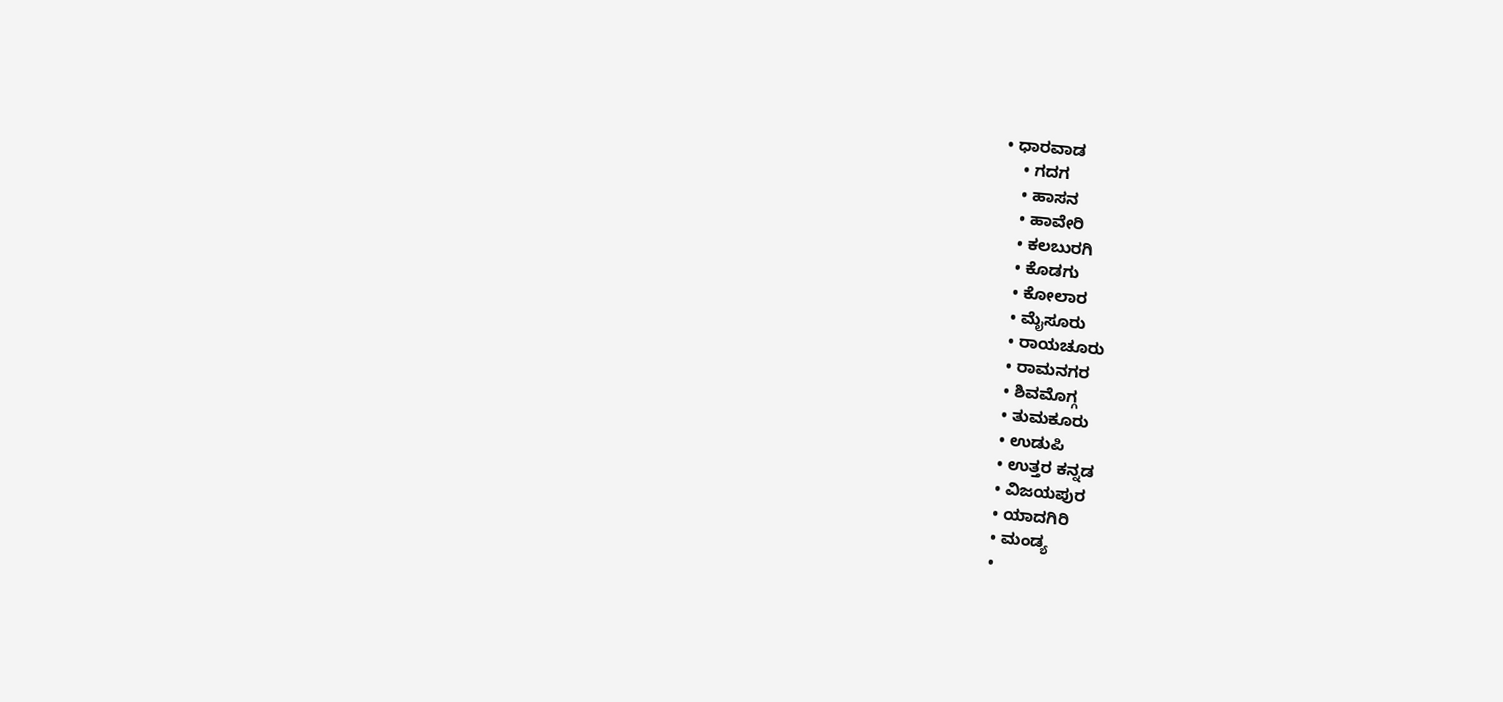• ಧಾರವಾಡ
    • ಗದಗ
    • ಹಾಸನ
    • ಹಾವೇರಿ
    • ಕಲಬುರಗಿ
    • ಕೊಡಗು
    • ಕೋಲಾರ
    • ಮೈಸೂರು
    • ರಾಯಚೂರು
    • ರಾಮನಗರ
    • ಶಿವಮೊಗ್ಗ
    • ತುಮಕೂರು
    • ಉಡುಪಿ
    • ಉತ್ತರ ಕನ್ನಡ
    • ವಿಜಯಪುರ
    • ಯಾದಗಿರಿ
    • ಮಂಡ್ಯ
    •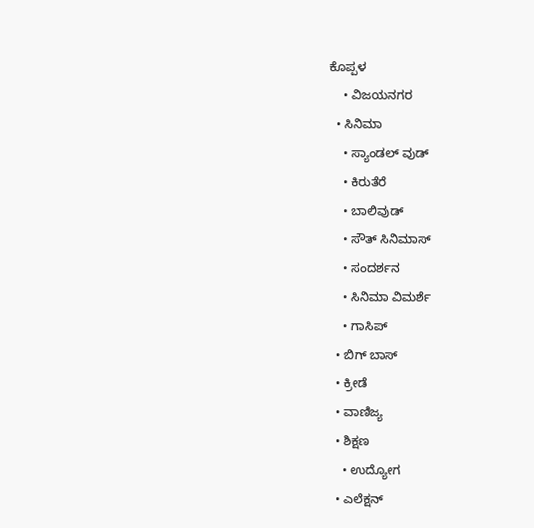ಕೊಪ್ಪಳ
    • ವಿಜಯನಗರ
  • ಸಿನಿಮಾ
    • ಸ್ಯಾಂಡಲ್ ವುಡ್
    • ಕಿರುತೆರೆ
    • ಬಾಲಿವುಡ್
    • ಸೌತ್ ಸಿನಿಮಾಸ್
    • ಸಂದರ್ಶನ
    • ಸಿನಿಮಾ ವಿಮರ್ಶೆ
    • ಗಾಸಿಪ್
  • ಬಿಗ್ ಬಾಸ್
  • ಕ್ರೀಡೆ
  • ವಾಣಿಜ್ಯ
  • ಶಿಕ್ಷಣ
    • ಉದ್ಯೋಗ
  • ಎಲೆಕ್ಷನ್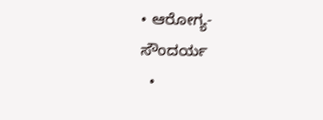• ಆರೋಗ್ಯ-ಸೌಂದರ್ಯ
  •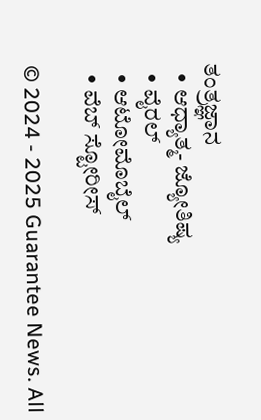ತಂತ್ರಜ್ಞಾನ
  • ಆಧ್ಯಾತ್ಮ- ಜ್ಯೋತಿಷ್ಯ
  • ವೈರಲ್
  • ಆಟೋಮೊಬೈಲ್
  • ವೆಬ್ ಸ್ಟೋರೀಸ್

© 2024 - 2025 Guarantee News. All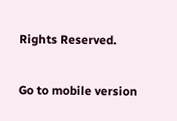Rights Reserved.

Go to mobile version